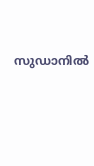സുഡാനില്‍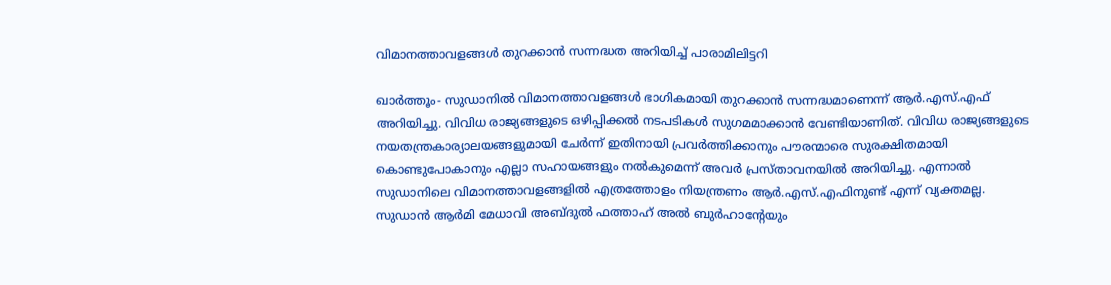വിമാനത്താവളങ്ങള്‍ തുറക്കാന്‍ സന്നദ്ധത അറിയിച്ച് പാരാമിലിട്ടറി

ഖാര്‍ത്തൂം- സുഡാനില്‍ വിമാനത്താവളങ്ങള്‍ ഭാഗികമായി തുറക്കാന്‍ സന്നദ്ധമാണെന്ന് ആര്‍.എസ്.എഫ് അറിയിച്ചു. വിവിധ രാജ്യങ്ങളുടെ ഒഴിപ്പിക്കല്‍ നടപടികള്‍ സുഗമമാക്കാന്‍ വേണ്ടിയാണിത്. വിവിധ രാജ്യങ്ങളുടെ നയതന്ത്രകാര്യാലയങ്ങളുമായി ചേര്‍ന്ന് ഇതിനായി പ്രവര്‍ത്തിക്കാനും പൗരന്മാരെ സുരക്ഷിതമായി കൊണ്ടുപോകാനും എല്ലാ സഹായങ്ങളും നല്‍കുമെന്ന് അവര്‍ പ്രസ്താവനയില്‍ അറിയിച്ചു. എന്നാല്‍ സുഡാനിലെ വിമാനത്താവളങ്ങളില്‍ എത്രത്തോളം നിയന്ത്രണം ആര്‍.എസ്.എഫിനുണ്ട് എന്ന് വ്യക്തമല്ല.
സുഡാന്‍ ആര്‍മി മേധാവി അബ്ദുല്‍ ഫത്താഹ് അല്‍ ബുര്‍ഹാന്റേയും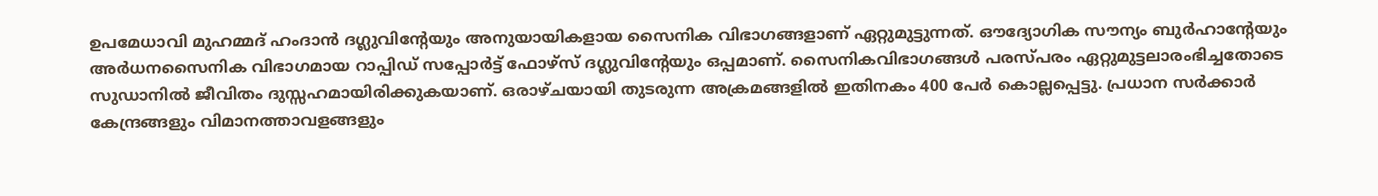ഉപമേധാവി മുഹമ്മദ് ഹംദാന്‍ ദഗ്ലുവിന്റേയും അനുയായികളായ സൈനിക വിഭാഗങ്ങളാണ് ഏറ്റുമുട്ടുന്നത്. ഔദ്യോഗിക സൗന്യം ബുര്‍ഹാന്റേയും അര്‍ധനസൈനിക വിഭാഗമായ റാപ്പിഡ് സപ്പോര്‍ട്ട് ഫോഴ്‌സ് ദഗ്ലുവിന്റേയും ഒപ്പമാണ്. സൈനികവിഭാഗങ്ങള്‍ പരസ്പരം ഏറ്റുമുട്ടലാരംഭിച്ചതോടെ സുഡാനില്‍ ജീവിതം ദുസ്സഹമായിരിക്കുകയാണ്. ഒരാഴ്ചയായി തുടരുന്ന അക്രമങ്ങളില്‍ ഇതിനകം 400 പേര്‍ കൊല്ലപ്പെട്ടു. പ്രധാന സര്‍ക്കാര്‍ കേന്ദ്രങ്ങളും വിമാനത്താവളങ്ങളും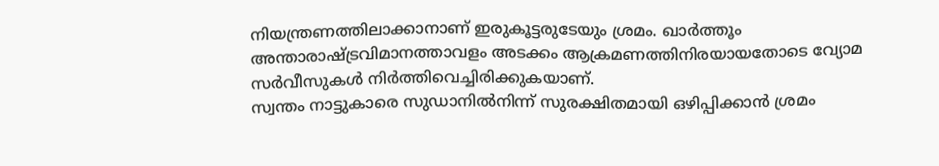നിയന്ത്രണത്തിലാക്കാനാണ് ഇരുകൂട്ടരുടേയും ശ്രമം. ഖാര്‍ത്തൂം അന്താരാഷ്ട്രവിമാനത്താവളം അടക്കം ആക്രമണത്തിനിരയായതോടെ വ്യോമ സര്‍വീസുകള്‍ നിര്‍ത്തിവെച്ചിരിക്കുകയാണ്.
സ്വന്തം നാട്ടുകാരെ സുഡാനില്‍നിന്ന് സുരക്ഷിതമായി ഒഴിപ്പിക്കാന്‍ ശ്രമം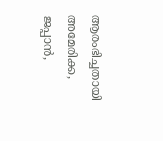ആരംഭിച്ചതായി അമേരിക്ക, ജപ്പാന്‍,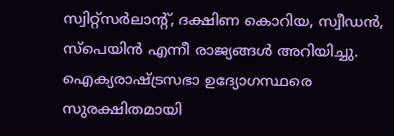സ്വിറ്റ്‌സര്‍ലാന്റ്, ദക്ഷിണ കൊറിയ, സ്വീഡന്‍, സ്‌പെയിന്‍ എന്നീ രാജ്യങ്ങള്‍ അറിയിച്ചു. ഐക്യരാഷ്ട്രസഭാ ഉദ്യോഗസ്ഥരെ സുരക്ഷിതമായി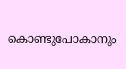കൊണ്ടുപോകാനും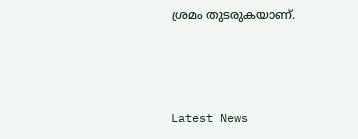ശ്രമം തുടരുകയാണ്.



Latest News